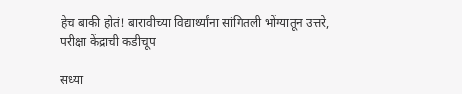हेच बाकी होतं! बारावीच्या विद्यार्थ्यांना सांगितली भोंग्यातून उत्तरे, परीक्षा केंद्राची कडीचूप

सध्या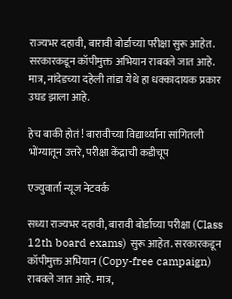राज्यभर दहावी, बारावी बोर्डाच्या परीक्षा सुरू आहेत. सरकारकडून कॉपीमुक्त अभियान राबवले जात आहे. मात्र, नांदेडच्या दहेली तांडा येथे हा धक्कादायक प्रकार उघड झाला आहे.

हेच बाकी होतं! बारावीच्या विद्यार्थ्यांना सांगितली भोंग्यातून उत्तरे, परीक्षा केंद्राची कडीचूप

एज्युवार्ता न्यूज नेटवर्क

सध्या राज्यभर दहावी, बारावी बोर्डाच्या परीक्षा (Class 12th board exams) सुरू आहेत. सरकारकडून कॉपीमुक्त अभियान (Copy-free campaign) राबवले जात आहे. मात्र,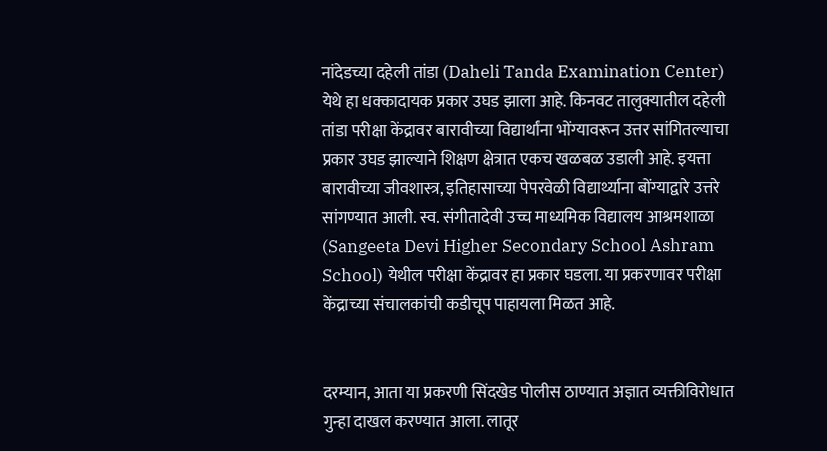नांदेडच्या दहेली तांडा (Daheli Tanda Examination Center) येथे हा धक्कादायक प्रकार उघड झाला आहे. किनवट तालुक्यातील दहेली तांडा परीक्षा केंद्रावर बारावीच्या विद्यार्थांना भोंग्यावरून उत्तर सांगितल्याचा प्रकार उघड झाल्याने शिक्षण क्षेत्रात एकच खळबळ उडाली आहे. इयत्ता बारावीच्या जीवशास्त्र, इतिहासाच्या पेपरवेळी विद्यार्थ्याना बोंग्याद्वारे उत्तरे सांगण्यात आली. स्व. संगीतादेवी उच्च माध्यमिक विद्यालय आश्रमशाळा (Sangeeta Devi Higher Secondary School Ashram School) येथील परीक्षा केंद्रावर हा प्रकार घडला. या प्रकरणावर परीक्षा केंद्राच्या संचालकांची कडीचूप पाहायला मिळत आहे.


दरम्यान, आता या प्रकरणी सिंदखेड पोलीस ठाण्यात अज्ञात व्यक्तीविरोधात गुन्हा दाखल करण्यात आला. लातूर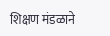शिक्षण मंडळाने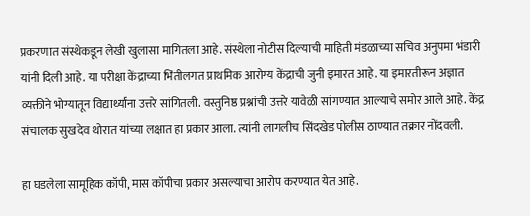प्रकरणात संस्थेकडून लेखी खुलासा मागितला आहे. संस्थेला नोटीस दिल्याची माहिती मंडळाच्या सचिव अनुपमा भंडारी यांनी दिली आहे. या परीक्षा केंद्राच्या भिंतीलगत प्राथमिक आरोग्य केंद्राची जुनी इमारत आहे. या इमारतीरून अज्ञात व्यक्तीने भोग्यातून विद्यार्थ्यांना उत्तरे सांगितली. वस्तुनिष्ठ प्रश्नांची उत्तरे यावेळी सांगण्यात आल्याचे समोर आले आहे. केंद्र संचालक सुखदेव थोरात यांच्या लक्षात हा प्रकार आला. त्यांनी लागलीच सिंदखेड पोलीस ठाण्यात तक्रार नोंदवली.

हा घडलेला सामूहिक कॉपी, मास कॉपीचा प्रकार असल्याचा आरोप करण्यात येत आहे.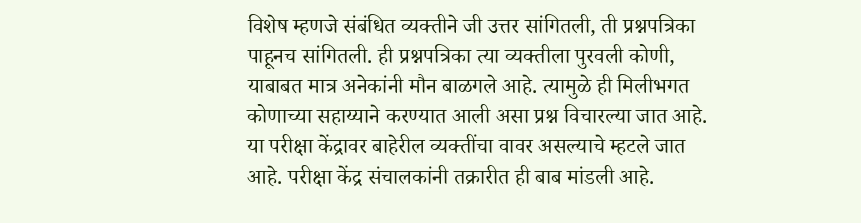विशेष म्हणजे संबंधित व्यक्तीने जी उत्तर सांगितली, ती प्रश्नपत्रिका पाहूनच सांगितली. ही प्रश्नपत्रिका त्या व्यक्तीला पुरवली कोणी, याबाबत मात्र अनेकांनी मौन बाळगले आहे. त्यामुळे ही मिलीभगत कोणाच्या सहाय्याने करण्यात आली असा प्रश्न विचारल्या जात आहे. या परीक्षा केंद्रावर बाहेरील व्यक्तींचा वावर असल्याचे म्हटले जात आहे. परीक्षा केंद्र संचालकांनी तक्रारीत ही बाब मांडली आहे.